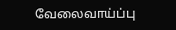வேலைவாய்ப்பு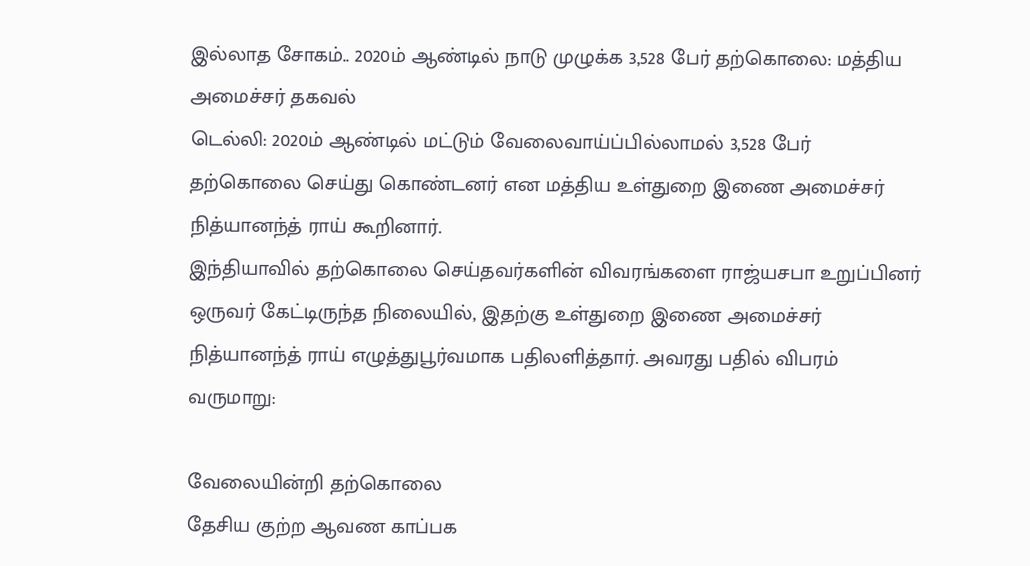இல்லாத சோகம்.. 2020ம் ஆண்டில் நாடு முழுக்க 3,528 பேர் தற்கொலை: மத்திய அமைச்சர் தகவல்
டெல்லி: 2020ம் ஆண்டில் மட்டும் வேலைவாய்ப்பில்லாமல் 3,528 பேர் தற்கொலை செய்து கொண்டனர் என மத்திய உள்துறை இணை அமைச்சர் நித்யானந்த் ராய் கூறினார்.
இந்தியாவில் தற்கொலை செய்தவர்களின் விவரங்களை ராஜ்யசபா உறுப்பினர் ஒருவர் கேட்டிருந்த நிலையில், இதற்கு உள்துறை இணை அமைச்சர் நித்யானந்த் ராய் எழுத்துபூர்வமாக பதிலளித்தார். அவரது பதில் விபரம் வருமாறு:

வேலையின்றி தற்கொலை
தேசிய குற்ற ஆவண காப்பக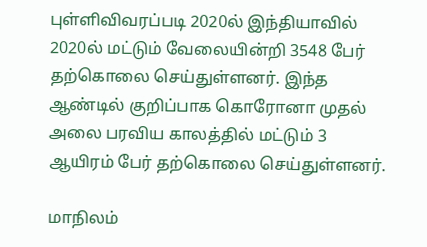புள்ளிவிவரப்படி 2020ல் இந்தியாவில் 2020ல் மட்டும் வேலையின்றி 3548 பேர் தற்கொலை செய்துள்ளனர். இந்த ஆண்டில் குறிப்பாக கொரோனா முதல் அலை பரவிய காலத்தில் மட்டும் 3 ஆயிரம் பேர் தற்கொலை செய்துள்ளனர்.

மாநிலம்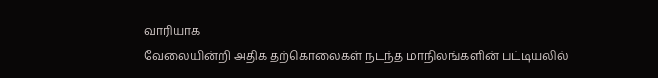வாரியாக
வேலையின்றி அதிக தற்கொலைகள் நடந்த மாநிலங்களின் பட்டியலில்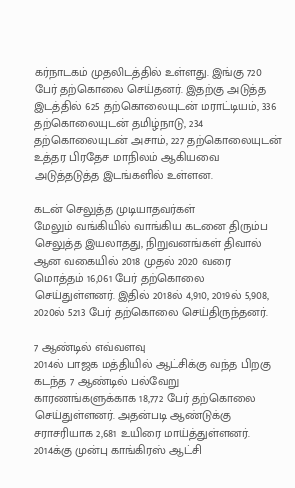கர்நாடகம் முதலிடத்தில் உள்ளது. இங்கு 720 பேர் தற்கொலை செய்தனர். இதற்கு அடுத்த இடத்தில் 625 தற்கொலையுடன் மராட்டியம், 336 தற்கொலையுடன் தமிழ்நாடு, 234 தற்கொலையுடன் அசாம், 227 தற்கொலையுடன் உத்தர பிரதேச மாநிலம் ஆகியவை அடுத்தடுத்த இடங்களில் உள்ளன.

கடன் செலுத்த முடியாதவர்கள்
மேலும் வங்கியில் வாங்கிய கடனை திரும்ப செலுத்த இயலாதது, நிறுவனங்கள் திவால் ஆன வகையில் 2018 முதல் 2020 வரை மொத்தம் 16,061 பேர் தற்கொலை செய்துள்ளனர். இதில் 2018ல் 4,910, 2019ல் 5,908, 2020ல் 5213 பேர் தற்கொலை செய்திருந்தனர்.

7 ஆண்டில் எவ்வளவு
2014ல் பாஜக மத்தியில் ஆட்சிக்கு வந்த பிறகு கடந்த 7 ஆண்டில் பல்வேறு காரணங்களுக்காக 18,772 பேர் தற்கொலை செய்துள்ளனர். அதன்படி ஆண்டுக்கு சராசரியாக 2,681 உயிரை மாய்த்துள்ளனர். 2014க்கு முன்பு காங்கிரஸ் ஆட்சி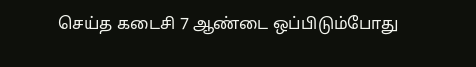செய்த கடைசி 7 ஆண்டை ஒப்பிடும்போது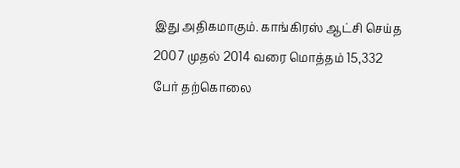இது அதிகமாகும். காங்கிரஸ் ஆட்சி செய்த 2007 முதல் 2014 வரை மொத்தம் 15,332 பேர் தற்கொலை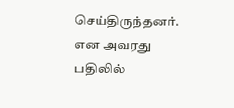செய்திருந்தனர். என அவரது பதிலில்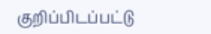குறிப்பிடப்பட்டு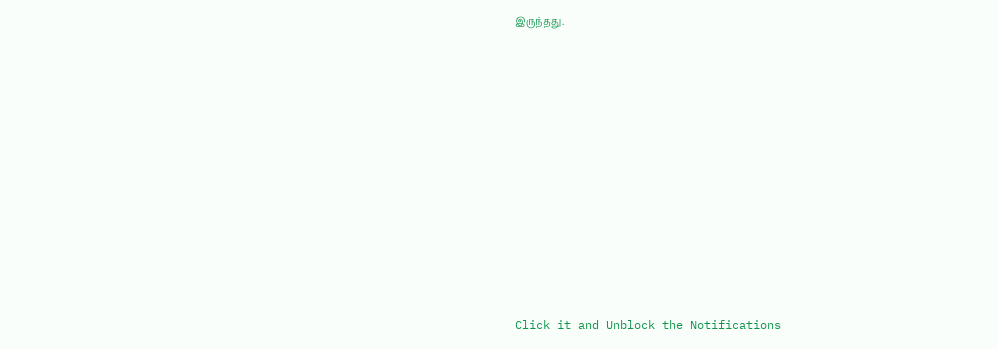இருந்தது.












Click it and Unblock the Notifications